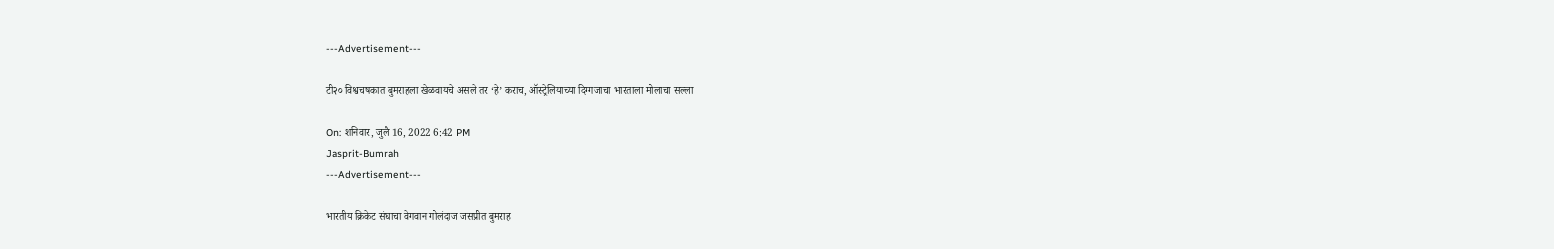---Advertisement---

टी२० विश्वचषकात बुमराहला खेळवायचे असले तर ‘हे’ कराच, ऑस्ट्रेलियाच्या दिग्गजाचा भारताला मोलाचा सल्ला

On: शनिवार, जुलै 16, 2022 6:42 PM
Jasprit-Bumrah
---Advertisement---

भारतीय क्रिकेट संघाचा वेगवान गोलंदाज जसप्रीत बुमराह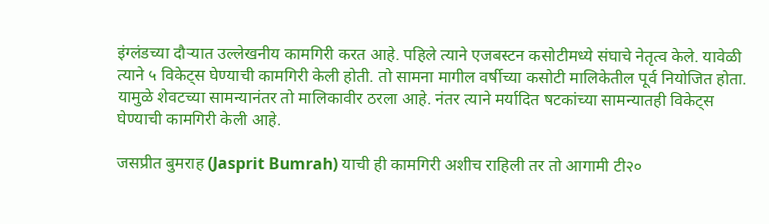इंग्लंडच्या दौऱ्यात उल्लेखनीय कामगिरी करत आहे. पहिले त्याने एजबस्टन कसोटीमध्ये संघाचे नेतृत्व केले. यावेळी त्याने ५ विकेट्स घेण्याची कामगिरी केली होती. तो सामना मागील वर्षीच्या कसोटी मालिकेतील पूर्व नियोजित होता. यामुळे शेवटच्या सामन्यानंतर तो मालिकावीर ठरला आहे. नंतर त्याने मर्यादित षटकांच्या सामन्यातही विकेट्स घेण्याची कामगिरी केली आहे.

जसप्रीत बुमराह (Jasprit Bumrah) याची ही कामगिरी अशीच राहिली तर तो आगामी टी२०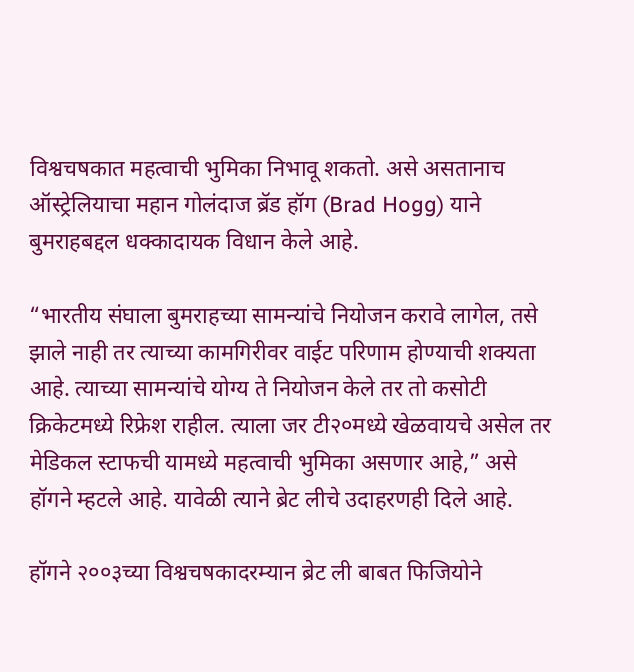विश्वचषकात महत्वाची भुमिका निभावू शकतो. असे असतानाच ऑस्ट्रेलियाचा महान गोलंदाज ब्रॅड हॉग (Brad Hogg) याने बुमराहबद्दल धक्कादायक विधान केले आहे.

“भारतीय संघाला बुमराहच्या सामन्यांचे नियोजन करावे लागेल, तसे झाले नाही तर त्याच्या कामगिरीवर वाईट परिणाम होण्याची शक्यता आहे. त्याच्या सामन्यांचे योग्य ते नियोजन केले तर तो कसोटी क्रिकेटमध्ये रिफ्रेश राहील. त्याला जर टी२०मध्ये खेळवायचे असेल तर मेडिकल स्टाफची यामध्ये महत्वाची भुमिका असणार आहे,” असे हॉगने म्हटले आहे. यावेळी त्याने ब्रेट लीचे उदाहरणही दिले आहे.

हॉगने २००३च्या विश्वचषकादरम्यान ब्रेट ली बाबत फिजियोने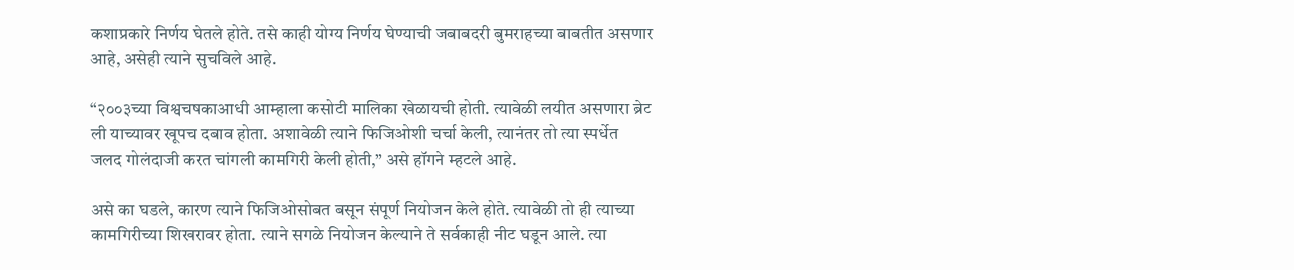कशाप्रकारे निर्णय घेतले होते. तसे काही योग्य निर्णय घेण्याची जबाबदरी बुमराहच्या बाबतीत असणार आहे, असेही त्याने सुचविले आहे.

“२००३च्या विश्वचषकाआधी आम्हाला कसोटी मालिका खेळायची होती. त्यावेळी लयीत असणारा ब्रेट ली याच्यावर खूपच दबाव होता. अशावेळी त्याने फिजिओशी चर्चा केली, त्यानंतर तो त्या स्पर्धेत जलद गोलंदाजी करत चांगली कामगिरी केली होती,” असे हॉगने म्हटले आहे.

असे का घडले, कारण त्याने फिजिओसोबत बसून संपूर्ण नियोजन केले होते. त्यावेळी तो ही त्याच्या कामगिरीच्या शिखरावर होता. त्याने सगळे नियोजन केल्याने ते सर्वकाही नीट घडून आले. त्या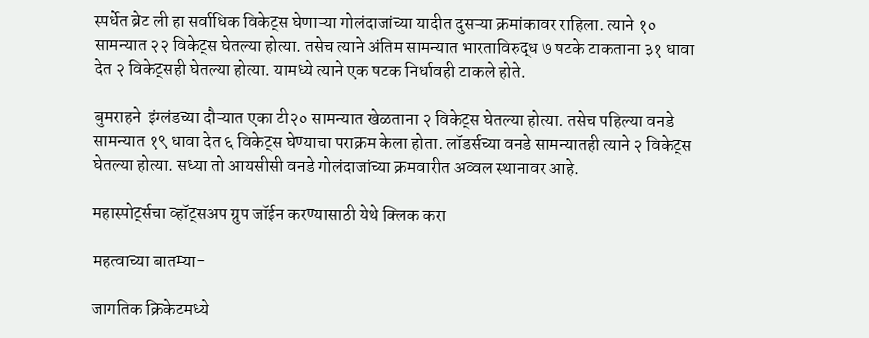स्पर्धेत ब्रेट ली हा सर्वाधिक विकेट्स घेणाऱ्या गोलंदाजांच्या यादीत दुसऱ्या क्रमांकावर राहिला. त्याने १० सामन्यात २२ विकेट्स घेतल्या होत्या. तसेच त्याने अंतिम सामन्यात भारताविरुद्ध ७ षटके टाकताना ३१ धावा देत २ विकेट्सही घेतल्या होत्या. यामध्ये त्याने एक षटक निर्धावही टाकले होते.

बुमराहने  इंग्लंडच्या दौऱ्यात एका टी२० सामन्यात खेळताना २ विकेट्स घेतल्या होत्या. तसेच पहिल्या वनडे सामन्यात १९ धावा देत ६ विकेट्स घेण्याचा पराक्रम केला होता. लॉडर्सच्या वनडे सामन्यातही त्याने २ विकेट्स घेतल्या होत्या. सध्या तो आयसीसी वनडे गोलंदाजांच्या क्रमवारीत अव्वल स्थानावर आहे.

महास्पोर्ट्सचा व्हॉट्सअप ग्रुप जॉईन करण्यासाठी येथे क्लिक करा

महत्वाच्या बातम्या-

जागतिक क्रिकेटमध्ये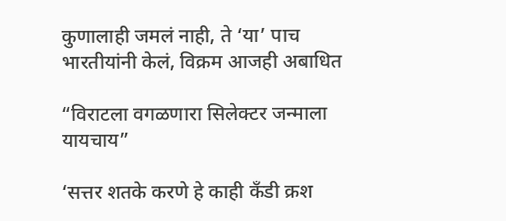कुणालाही जमलं नाही, ते ‘या’ पाच भारतीयांनी केलं, विक्रम आजही अबाधित

“विराटला वगळणारा सिलेक्टर जन्माला यायचाय”

‘सत्तर शतके करणे हे काही कॅंडी क्रश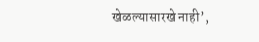खेळल्यासारखे नाही’,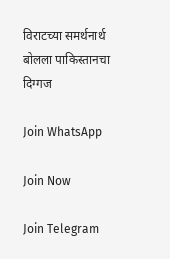विराटच्या समर्थनार्थ बोलला पाकिस्तानचा दिग्गज

Join WhatsApp

Join Now

Join Telegram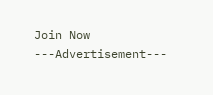Join Now
---Advertisement---